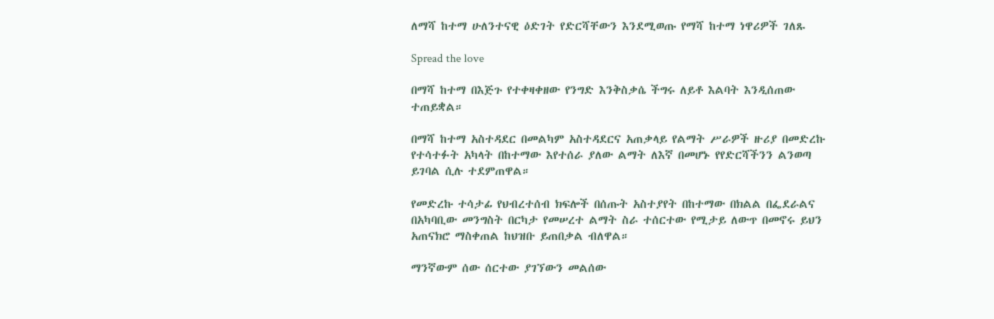ለማሻ ከተማ ሁለንተናዊ ዕድገት የድርሻቸውን እንደሚወጡ የማሻ ከተማ ነዋሪዎች ገለጹ

Spread the love

በማሻ ከተማ በእጅጉ የተቀዛቀዘው የንግድ እንቅስቃሴ ችግሩ ለይቶ እልባት እንዲሰጠው ተጠይቋል።

በማሻ ከተማ አስተዳደር በመልካም አስተዳደርና አጠቃላይ የልማት ሥራዎች ዙሪያ በመድረኩ የተሳተፉት አካላት በከተማው እየተሰራ ያለው ልማት ለእኛ በመሆኑ የየድርሻችንን ልንወጣ ይገባል ሲሉ ተደምጠዋል።

የመድረኩ ተሳታፊ የህብረተሰብ ክፍሎች በሰጡት አስተያየት በከተማው በክልል በፌደራልና በአካባቢው መንግስት በርካታ የመሠረተ ልማት ስራ ተሰርተው የሚታይ ለውጥ በመኖሩ ይህን አጠናክሮ ማስቀጠል ከህዝቡ ይጠበቃል ብለዋል።

ማንኛውም ሰው ሰርተው ያገኘውን መልሰው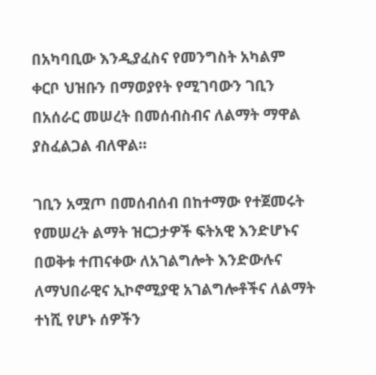በአካባቢው እንዲያፈስና የመንግስት አካልም ቀርቦ ህዝቡን በማወያየት የሚገባውን ገቢን በአሰራር መሠረት በመሰብስብና ለልማት ማዋል ያስፈልጋል ብለዋል።

ገቢን አሟጦ በመሰብሰብ በከተማው የተጀመሩት የመሠረት ልማት ዝርጋታዎች ፍትአዊ እንድሆኑና በወቅቱ ተጠናቀው ለአገልግሎት እንድውሉና ለማህበራዊና ኢኮኖሚያዊ አገልግሎቶችና ለልማት ተነሺ የሆኑ ሰዎችን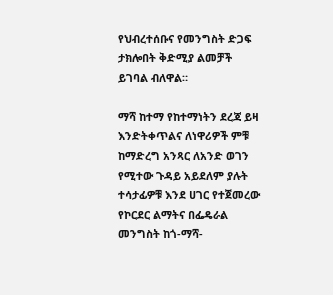የህብረተሰቡና የመንግስት ድጋፍ ታክሎበት ቅድሚያ ልመቻች ይገባል ብለዋል።

ማሻ ከተማ የከተማነትን ደረጃ ይዛ እንድትቀጥልና ለነዋሪዎች ምቹ ከማድረግ አንጻር ለአንድ ወገን የሚተው ጉዳይ አይደለም ያሉት ተሳታፊዎቹ እንደ ሀገር የተጀመረው የኮርደር ልማትና በፌዴራል መንግስት ከጎ-ማሻ-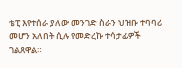ቴፒ እየተሰራ ያለው መንገድ ስራን ህዝቡ ተባባሪ መሆን አለበት ሲሉ የመድረኩ ተሳታፊዎች ገልጸዋል።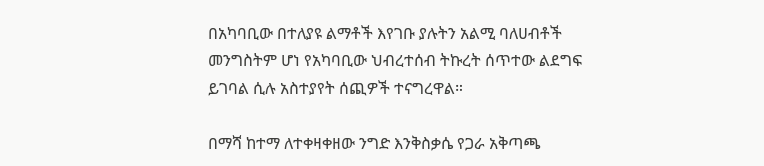በአካባቢው በተለያዩ ልማቶች እየገቡ ያሉትን አልሚ ባለሀብቶች መንግስትም ሆነ የአካባቢው ህብረተሰብ ትኩረት ሰጥተው ልደግፍ ይገባል ሲሉ አስተያየት ሰጪዎች ተናግረዋል።

በማሻ ከተማ ለተቀዛቀዘው ንግድ እንቅስቃሴ የጋራ አቅጣጫ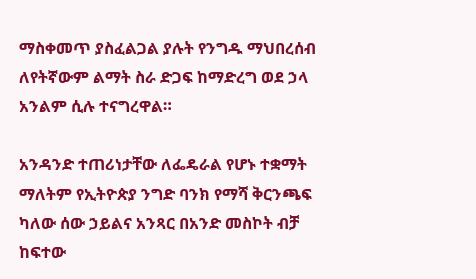ማስቀመጥ ያስፈልጋል ያሉት የንግዱ ማህበረሰብ ለየትኛውም ልማት ስራ ድጋፍ ከማድረግ ወደ ኃላ አንልም ሲሉ ተናግረዋል።

አንዳንድ ተጠሪነታቸው ለፌዴራል የሆኑ ተቋማት ማለትም የኢትዮጵያ ንግድ ባንክ የማሻ ቅርንጫፍ ካለው ሰው ኃይልና አንጻር በአንድ መስኮት ብቻ ከፍተው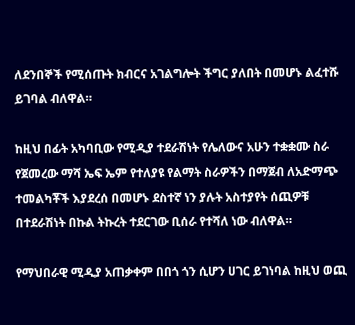ለደንበኞች የሚሰጡት ክብርና አገልግሎት ችግር ያለበት በመሆኑ ልፈተሹ ይገባል ብለዋል።

ከዚህ በፊት አካባቢው የሚዲያ ተደራሽነት የሌለውና አሁን ተቋቋሙ ስራ የጀመረው ማሻ ኤፍ ኤም የተለያዩ የልማት ስራዎችን በማጀብ ለአድማጭ ተመልካቾች እያደረሰ በመሆኑ ደስተኛ ነን ያሉት አስተያየት ሰጪዎቹ በተደራሽነት በኩል ትኩረት ተደርገው ቢሰራ የተሻለ ነው ብለዋል።

የማህበራዊ ሚዲያ አጠቃቀም በበጎ ጎን ሲሆን ሀገር ይገነባል ከዚህ ወጪ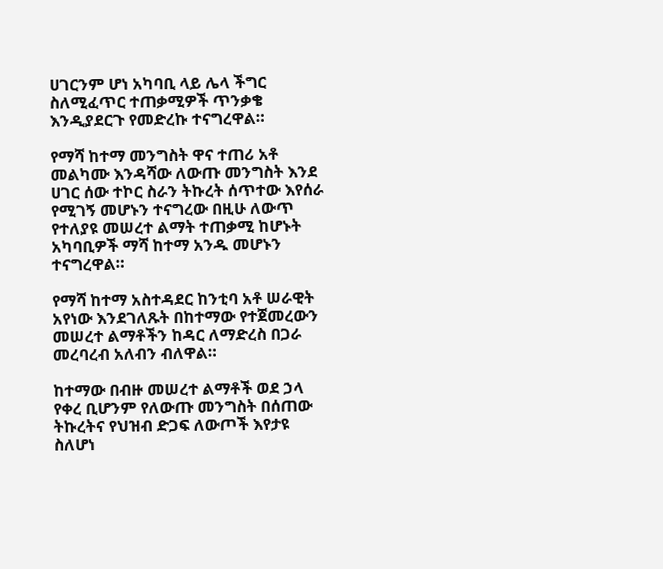ሀገርንም ሆነ አካባቢ ላይ ሌላ ችግር ስለሚፈጥር ተጠቃሚዎች ጥንቃቄ እንዲያደርጉ የመድረኩ ተናግረዋል።

የማሻ ከተማ መንግስት ዋና ተጠሪ አቶ መልካሙ እንዳሻው ለውጡ መንግስት እንደ ሀገር ሰው ተኮር ስራን ትኩረት ሰጥተው እየሰራ የሚገኝ መሆኑን ተናግረው በዚሁ ለውጥ የተለያዩ መሠረተ ልማት ተጠቃሚ ከሆኑት አካባቢዎች ማሻ ከተማ አንዱ መሆኑን ተናግረዋል።

የማሻ ከተማ አስተዳደር ከንቲባ አቶ ሠራዊት አየነው እንደገለጹት በከተማው የተጀመረውን መሠረተ ልማቶችን ከዳር ለማድረስ በጋራ መረባረብ አለብን ብለዋል።

ከተማው በብዙ መሠረተ ልማቶች ወደ ኃላ የቀረ ቢሆንም የለውጡ መንግስት በሰጠው ትኩረትና የህዝብ ድጋፍ ለውጦች እየታዩ ስለሆነ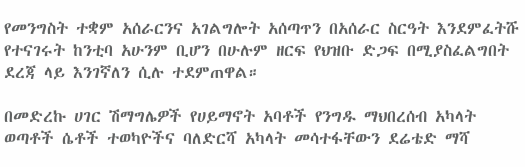የመንግስት ተቋም አሰራርንና አገልግሎት አሰጣጥን በአሰራር ስርዓት እንደምፈትሹ የተናገሩት ከንቲባ አሁንም ቢሆን በሁሉም ዘርፍ የህዝቡ ድጋፍ በሚያስፈልግበት ደረጃ ላይ እንገኛለን ሲሉ ተደምጠዋል።

በመድረኩ ሀገር ሽማግሌዎች የሀይማኖት አባቶች የንግዱ ማህበረሰብ አካላት ወጣቶች ሴቶች ተወካዮችና ባለድርሻ አካላት መሳተፋቸውን ደሬቴድ ማሻ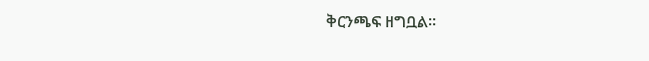ቅርንጫፍ ዘግቧል።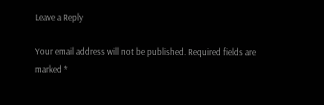Leave a Reply

Your email address will not be published. Required fields are marked *